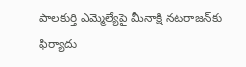పాలకుర్తి ఎమ్మెల్యేపై మీనాక్షి నటరాజన్‌కు ఫిర్యాదు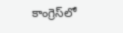కాంగ్రెస్‌లో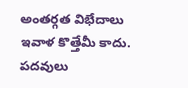అంతర్గత విభేదాలు ఇవాళ కొత్తేమీ కాదు. పదవులు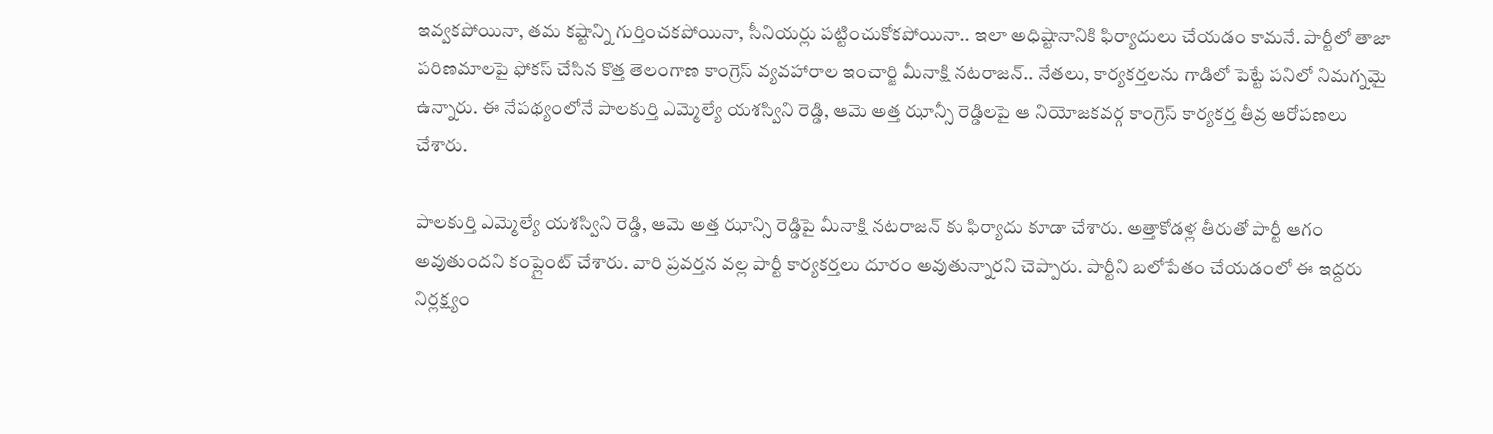ఇవ్వకపోయినా, తమ కష్టాన్ని గుర్తించకపోయినా, సీనియర్లు పట్టించుకోకపోయినా.. ఇలా అధిష్టానానికి ఫిర్యాదులు చేయడం కామనే. పార్టీలో తాజా పరిణమాలపై ఫోకస్‌ చేసిన కొత్త తెలంగాణ కాంగ్రెస్ వ్యవహారాల ఇంచార్జి మీనాక్షి నటరాజన్‌.. నేతలు, కార్యకర్తలను గాడిలో పెట్టే పనిలో నిమగ్నమై ఉన్నారు. ఈ నేపథ్యంలోనే పాలకుర్తి ఎమ్మెల్యే యశస్విని రెడ్డి, ఆమె అత్త ఝాన్సీ రెడ్డిలపై ఆ నియోజకవర్గ కాంగ్రెస్ కార్యకర్త తీవ్ర ఆరోపణలు చేశారు.

పాలకుర్తి ఎమ్మెల్యే యశస్విని రెడ్డి, ఆమె అత్త ఝాన్సి రెడ్డిపై మీనాక్షి నటరాజన్ కు ఫిర్యాదు కూడా చేశారు. అత్తాకోడళ్ల తీరుతో పార్టీ ఆగం అవుతుందని కంప్లైంట్ చేశారు. వారి ప్రవర్తన వల్ల పార్టీ కార్యకర్తలు దూరం అవుతున్నారని చెప్పారు. పార్టీని బలోపేతం చేయడంలో ఈ ఇద్దరు నిర్లక్ష్యం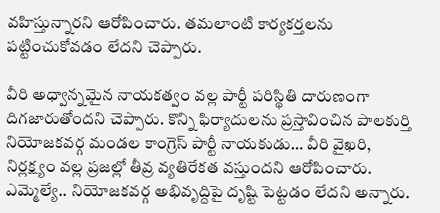వహిస్తున్నారని ఆరోపించారు. తమలాంటి కార్యకర్తలను పట్టించుకోవడం లేదని చెప్పారు.

వీరి అధ్వాన్నమైన నాయకత్వం వల్ల పార్టీ పరిస్థితి దారుణంగా దిగజారుతోందని చెప్పారు. కొన్ని ఫిర్యాదులను ప్రస్తావించిన పాలకుర్తి నియోజకవర్గ మండల కాంగ్రెస్ పార్టీ నాయకుడు… వీరి వైఖరి, నిర్లక్ష్యం వల్ల ప్రజల్లో తీవ్ర వ్యతిరేకత వస్తుందని ఆరోపించారు. ఎమ్మెల్యే.. నియోజకవర్గ అభివృద్దిపై దృష్టి పెట్టడం లేదని అన్నారు.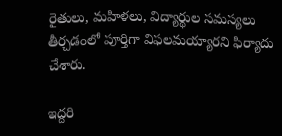రైతులు, మహిళలు, విద్యార్థుల సమస్యలు తీర్చడంలో పూర్తిగా విఫలమయ్యారని ఫిర్యాదు చేశారు.

ఇద్దరి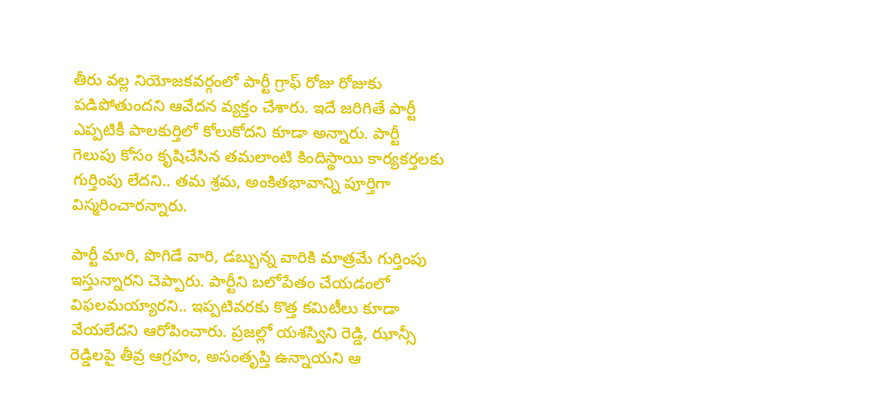తీరు వల్ల నియోజకవర్గంలో పార్టీ గ్రాఫ్ రోజు రోజుకు పడిపోతుందని ఆవేదన వ్యక్తం చేశారు. ఇదే జరిగితే పార్టీ ఎప్పటికీ పాలకుర్తిలో కోలుకోదని కూడా అన్నారు. పార్టీ గెలుపు కోసం కృషిచేసిన తమలాంటి కిందిస్థాయి కార్యకర్తలకు గుర్తింపు లేదని.. తమ శ్రమ, అంకితభావాన్ని పూర్తిగా విస్మరించారన్నారు.

పార్టీ మారి, పొగిడే వారి, డబ్బున్న వారికి మాత్రమే గుర్తింపు ఇస్తున్నారని చెప్పారు. పార్టీని బలోపేతం చేయడంలో విఫలమయ్యారని.. ఇప్పటివరకు కొత్త కమిటీలు కూడా వేయలేదని ఆరోపించారు. ప్రజల్లో యశస్విని రెడ్డి, ఝాన్సీ రెడ్డిలపై తీవ్ర ఆగ్రహం, అసంతృప్తి ఉన్నాయని ఆ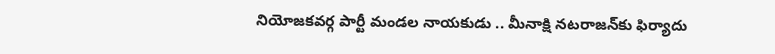నియోజకవర్గ పార్టీ మండల నాయకుడు .. మీనాక్షి నటరాజన్‌కు ఫిర్యాదు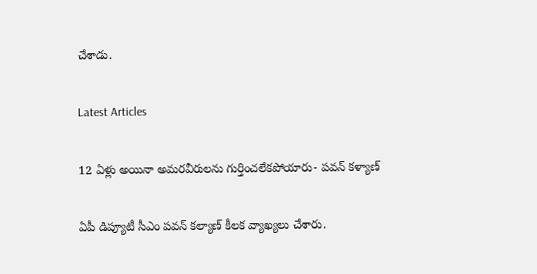చేశాడు.

Latest Articles

12 ఏళ్లు అయినా అమరవీరులను గుర్తించలేకపోయారు- పవన్ కళ్యాణ్

ఏపీ డిప్యూటీ సీఎం పవన్‌ కల్యాణ్‌ కీలక వ్యాఖ్యలు చేశారు.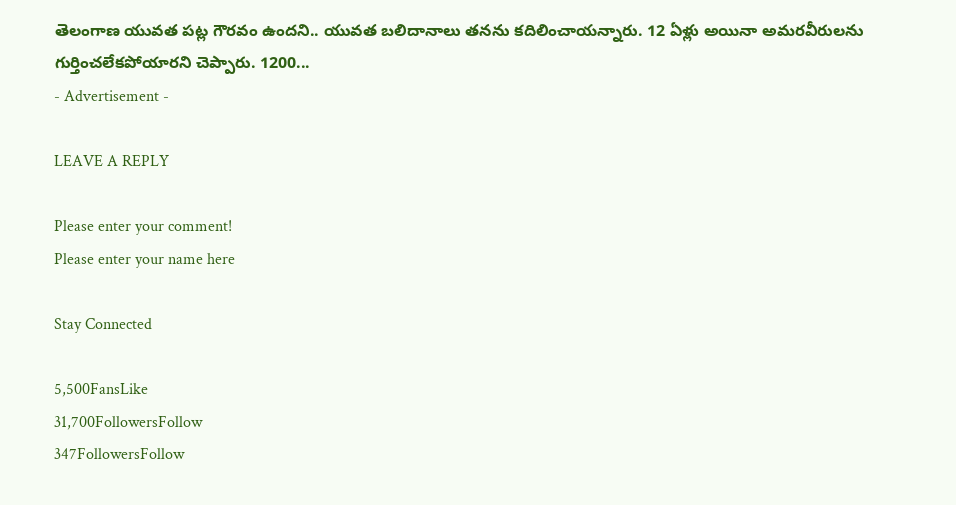తెలంగాణ యువత పట్ల గౌరవం ఉందని.. యువత బలిదానాలు తనను కదిలించాయన్నారు. 12 ఏళ్లు అయినా అమరవీరులను గుర్తించలేకపోయారని చెప్పారు. 1200...
- Advertisement -

LEAVE A REPLY

Please enter your comment!
Please enter your name here

Stay Connected

5,500FansLike
31,700FollowersFollow
347FollowersFollow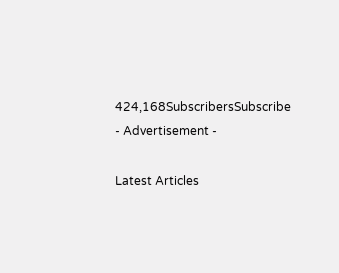424,168SubscribersSubscribe
- Advertisement -

Latest Articles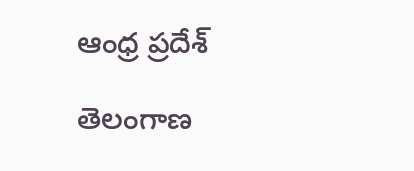ఆంధ్ర ప్రదేశ్

తెలంగాణ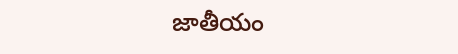జాతీయం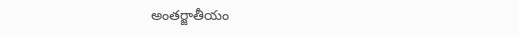అంతర్జాతీయం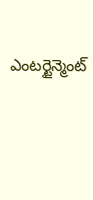ఎంటర్టైన్మెంట్